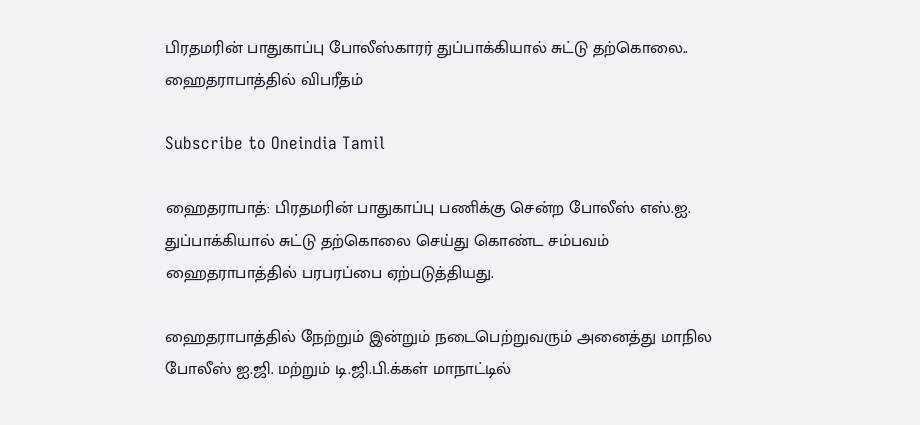பிரதமரின் பாதுகாப்பு போலீஸ்காரர் துப்பாக்கியால் சுட்டு தற்கொலை.. ஹைதராபாத்தில் விபரீதம்

Subscribe to Oneindia Tamil

ஹைதராபாத்: பிரதமரின் பாதுகாப்பு பணிக்கு சென்ற போலீஸ் எஸ்.ஐ. துப்பாக்கியால் சுட்டு தற்கொலை செய்து கொண்ட சம்பவம் ஹைதராபாத்தில் பரபரப்பை ஏற்படுத்தியது.

ஹைதராபாத்தில் நேற்றும் இன்றும் நடைபெற்றுவரும் அனைத்து மாநில போலீஸ் ஐ.ஜி. மற்றும் டி.ஜி.பி.க்கள் மாநாட்டில்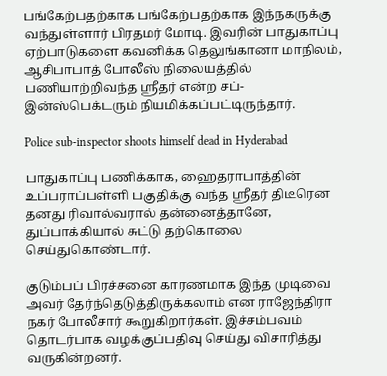பங்கேற்பதற்காக பங்கேற்பதற்காக இந்நகருக்கு வந்துள்ளார் பிரதமர் மோடி. இவரின் பாதுகாப்பு ஏற்பாடுகளை கவனிக்க தெலுங்கானா மாநிலம், ஆசிபாபாத் போலீஸ் நிலையத்தில் பணியாற்றிவந்த ஸ்ரீதர் என்ற சப்-இன்ஸ்பெக்டரும் நியமிக்கப்பட்டிருந்தார்.

Police sub-inspector shoots himself dead in Hyderabad

பாதுகாப்பு பணிக்காக, ஹைதராபாத்தின் உப்பராப்பள்ளி பகுதிக்கு வந்த ஸ்ரீதர் திடீரென தனது ரிவால்வரால் தன்னைத்தானே, துப்பாக்கியால் சுட்டு தற்கொலை செய்துகொண்டார்.

குடும்பப் பிரச்சனை காரணமாக இந்த முடிவை அவர் தேர்ந்தெடுத்திருக்கலாம் என ராஜேந்திரா நகர் போலீசார் கூறுகிறார்கள். இச்சம்பவம் தொடர்பாக வழக்குப்பதிவு செய்து விசாரித்து வருகின்றனர்.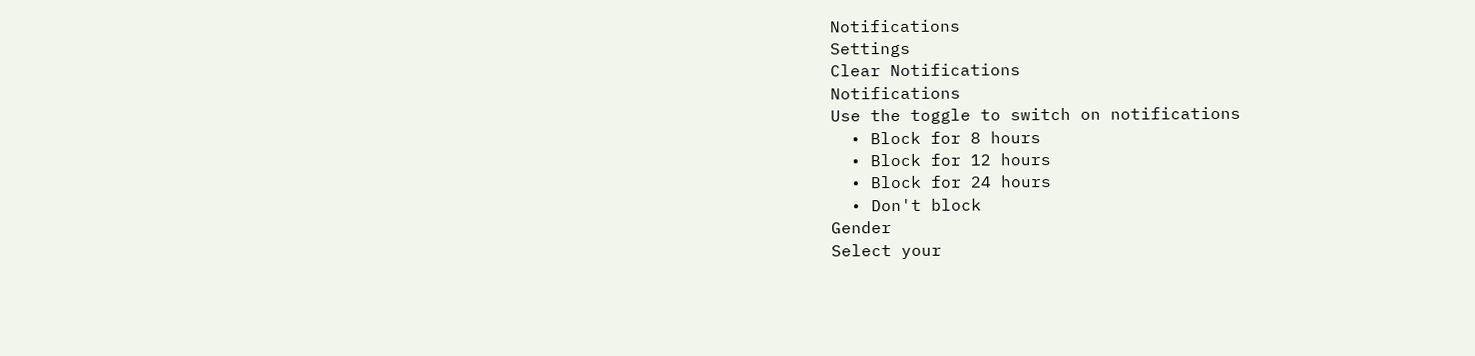Notifications
Settings
Clear Notifications
Notifications
Use the toggle to switch on notifications
  • Block for 8 hours
  • Block for 12 hours
  • Block for 24 hours
  • Don't block
Gender
Select your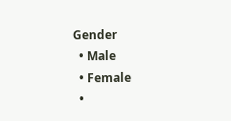Gender
  • Male
  • Female
  •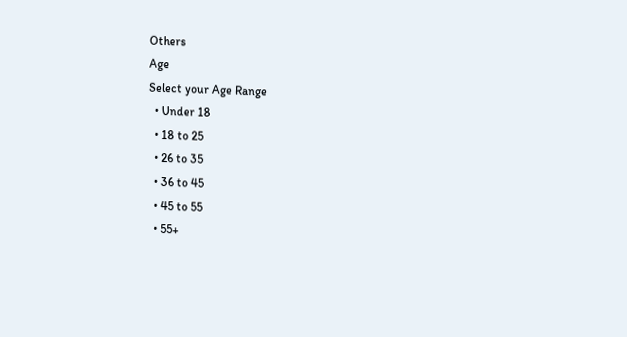Others
Age
Select your Age Range
  • Under 18
  • 18 to 25
  • 26 to 35
  • 36 to 45
  • 45 to 55
  • 55+